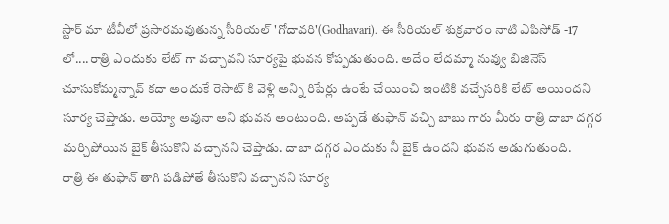స్టార్ మా టీవీలో ప్రసారమవుతున్న సీరియల్ 'గోదావరి'(Godhavari). ఈ సీరియల్ శుక్రవారం నాటి ఎపిసోడ్ -17 లో....రాత్రి ఎందుకు లేట్ గా వచ్చావని సూర్యపై భువన కోప్పడుతుంది. అదేం లేదమ్మా నువ్వు బిజినెస్ చూసుకోమ్మన్నావ్ కదా అందుకే రెసాట్ కి వెళ్లి అన్ని రిపేర్లు ఉంటే చేయించి ఇంటికి వచ్చేసరికి లేట్ అయిందని సూర్య చెప్తాడు. అయ్యో అవునా అని భువన అంటుంది. అప్పడే తుఫాన్ వచ్చి బాబు గారు మీరు రాత్రి దాబా దగ్గర మర్చిపోయిన బైక్ తీసుకొని వచ్చానని చెప్తాడు. దాబా దగ్గర ఎందుకు నీ బైక్ ఉందని భువన అడుగుతుంది.
రాత్రి ఈ తుఫాన్ తాగి పడిపోతే తీసుకొని వచ్చానని సూర్య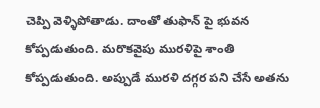చెప్పి వెళ్ళిపోతాడు. దాంతో తుఫాన్ పై భువన కోప్పడుతుంది. మరొకవైపు మురళిపై శాంతి కోప్పడుతుంది. అప్పుడే మురళి దగ్గర పని చేసే అతను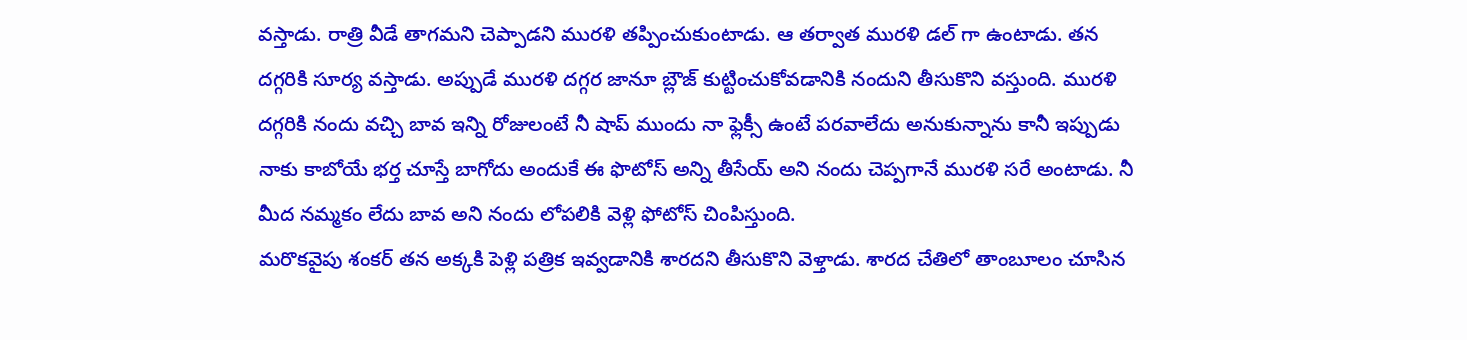వస్తాడు. రాత్రి వీడే తాగమని చెప్పాడని మురళి తప్పించుకుంటాడు. ఆ తర్వాత మురళి డల్ గా ఉంటాడు. తన దగ్గరికి సూర్య వస్తాడు. అప్పుడే మురళి దగ్గర జానూ బ్లౌజ్ కుట్టించుకోవడానికి నందుని తీసుకొని వస్తుంది. మురళి దగ్గరికి నందు వచ్చి బావ ఇన్ని రోజులంటే నీ షాప్ ముందు నా ఫ్లెక్సీ ఉంటే పరవాలేదు అనుకున్నాను కానీ ఇప్పుడు నాకు కాబోయే భర్త చూస్తే బాగోదు అందుకే ఈ ఫొటోస్ అన్ని తీసేయ్ అని నందు చెప్పగానే మురళి సరే అంటాడు. నీ మీద నమ్మకం లేదు బావ అని నందు లోపలికి వెళ్లి ఫోటోస్ చింపిస్తుంది.
మరొకవైపు శంకర్ తన అక్కకి పెళ్లి పత్రిక ఇవ్వడానికి శారదని తీసుకొని వెళ్తాడు. శారద చేతిలో తాంబూలం చూసిన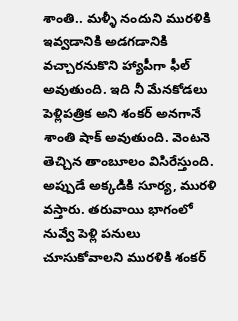శాంతి.. మళ్ళీ నందుని మురళికి ఇవ్వడానికి అడగడానికి వచ్చారనుకొని హ్యాపీగా ఫీల్ అవుతుంది. ఇది నీ మేనకోడలు పెళ్లిపత్రిక అని శంకర్ అనగానే శాంతి షాక్ అవుతుంది. వెంటనె తెచ్చిన తాంబూలం విసిరేస్తుంది. అప్పుడే అక్కడికి సూర్య, మురళి వస్తారు. తరువాయి భాగంలో నువ్వే పెళ్లి పనులు చూసుకోవాలని మురళికి శంకర్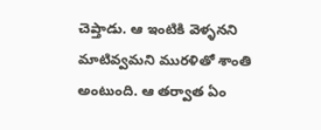చెప్తాడు. ఆ ఇంటికి వెళ్ళనని మాటివ్వమని మురళితో శాంతి అంటుంది. ఆ తర్వాత ఏం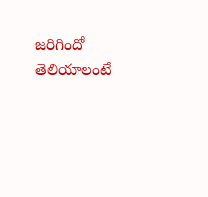జరిగిందో తెలియాలంటే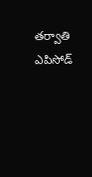తర్వాతి ఎపిసోడ్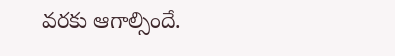వరకు ఆగాల్సిందే.